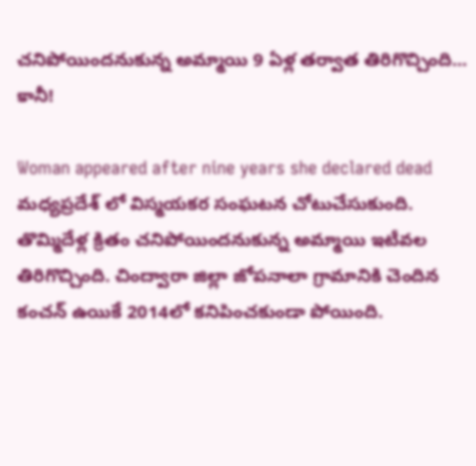చనిపోయిందనుకున్న అమ్మాయి 9 ఏళ్ల తర్వాత తిరిగొచ్చింది... కానీ!

Woman appeared after nine years she declared dead
మధ్యప్రదేశ్ లో విస్మయకర సంఘటన చోటుచేసుకుంది. తొమ్మిదేళ్ల క్రితం చనిపోయిందనుకున్న అమ్మాయి ఇటీవల తిరిగొచ్చింది. చింద్వారా జిల్లా జోపనాలా గ్రామానికి చెందిన కంచన్ ఉయికే 2014లో కనిపించకుండా పోయింది.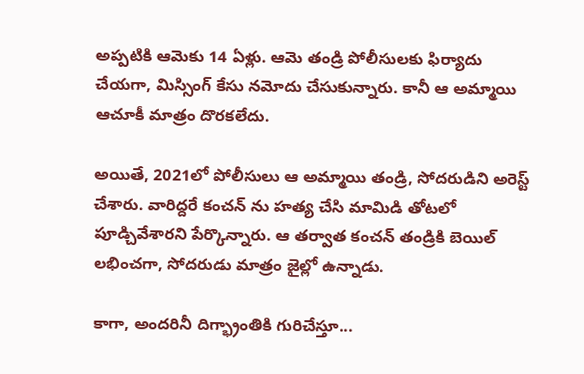అప్పటికి ఆమెకు 14 ఏళ్లు. ఆమె తండ్రి పోలీసులకు ఫిర్యాదు చేయగా, మిస్సింగ్ కేసు నమోదు చేసుకున్నారు. కానీ ఆ అమ్మాయి ఆచూకీ మాత్రం దొరకలేదు.

అయితే, 2021లో పోలీసులు ఆ అమ్మాయి తండ్రి, సోదరుడిని అరెస్ట్ చేశారు. వారిద్దరే కంచన్ ను హత్య చేసి మామిడి తోటలో పూడ్చివేశారని పేర్కొన్నారు. ఆ తర్వాత కంచన్ తండ్రికి బెయిల్ లభించగా, సోదరుడు మాత్రం జైల్లో ఉన్నాడు.

కాగా, అందరినీ దిగ్భ్రాంతికి గురిచేస్తూ...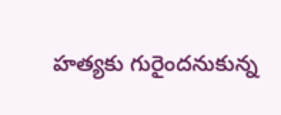హత్యకు గురైందనుకున్న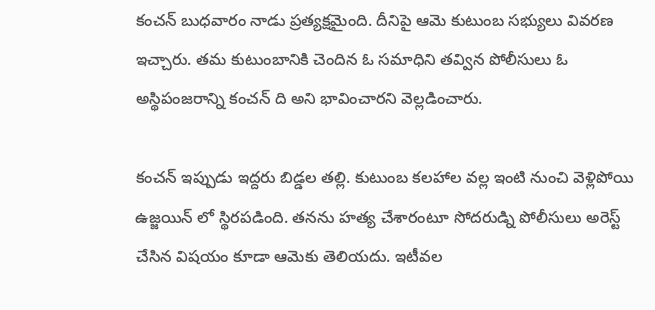కంచన్ బుధవారం నాడు ప్రత్యక్షమైంది. దీనిపై ఆమె కుటుంబ సభ్యులు వివరణ ఇచ్చారు. తమ కుటుంబానికి చెందిన ఓ సమాధిని తవ్విన పోలీసులు ఓ అస్థిపంజరాన్ని కంచన్ ది అని భావించారని వెల్లడించారు.

కంచన్ ఇప్పుడు ఇద్దరు బిడ్డల తల్లి. కుటుంబ కలహాల వల్ల ఇంటి నుంచి వెళ్లిపోయి ఉజ్జయిన్ లో స్థిరపడింది. తనను హత్య చేశారంటూ సోదరుడ్ని పోలీసులు అరెస్ట్ చేసిన విషయం కూడా ఆమెకు తెలియదు. ఇటీవల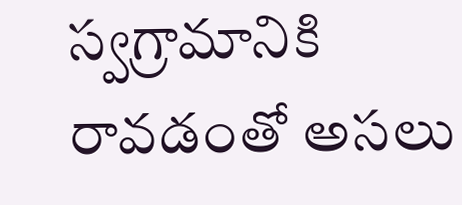స్వగ్రామానికి రావడంతో అసలు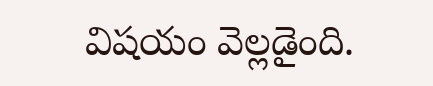విషయం వెల్లడైంది.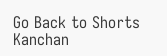Go Back to Shorts
Kanchan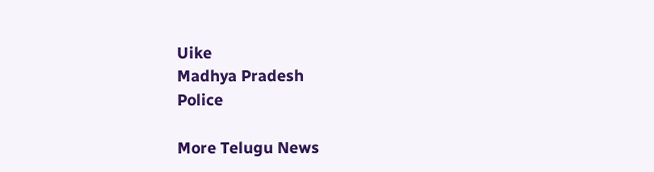Uike
Madhya Pradesh
Police

More Telugu News